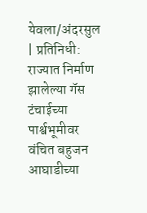येवला/अंदरसुल | प्रतिनिधी:
राज्यात निर्माण झालेल्या गॅस टंचाईच्या पार्श्वभूमीवर वंचित बहुजन आघाडीच्या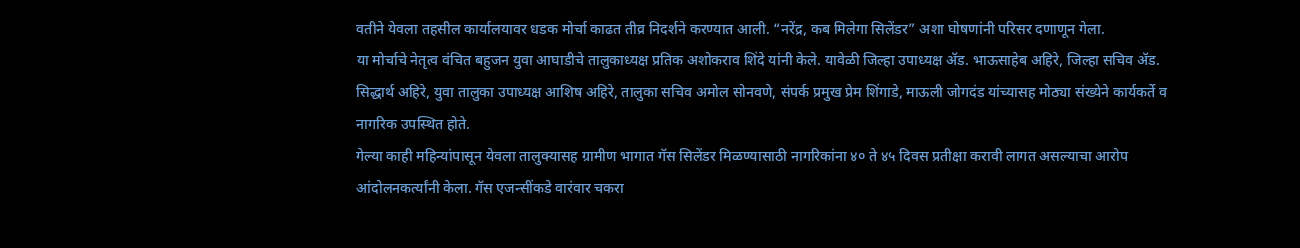वतीने येवला तहसील कार्यालयावर धडक मोर्चा काढत तीव्र निदर्शने करण्यात आली. “नरेंद्र, कब मिलेगा सिलेंडर” अशा घोषणांनी परिसर दणाणून गेला.
या मोर्चाचे नेतृत्व वंचित बहुजन युवा आघाडीचे तालुकाध्यक्ष प्रतिक अशोकराव शिंदे यांनी केले. यावेळी जिल्हा उपाध्यक्ष ॲड. भाऊसाहेब अहिरे, जिल्हा सचिव ॲड. सिद्धार्थ अहिरे, युवा तालुका उपाध्यक्ष आशिष अहिरे, तालुका सचिव अमोल सोनवणे, संपर्क प्रमुख प्रेम शिंगाडे, माऊली जोगदंड यांच्यासह मोठ्या संख्येने कार्यकर्ते व नागरिक उपस्थित होते.
गेल्या काही महिन्यांपासून येवला तालुक्यासह ग्रामीण भागात गॅस सिलेंडर मिळण्यासाठी नागरिकांना ४० ते ४५ दिवस प्रतीक्षा करावी लागत असल्याचा आरोप आंदोलनकर्त्यांनी केला. गॅस एजन्सींकडे वारंवार चकरा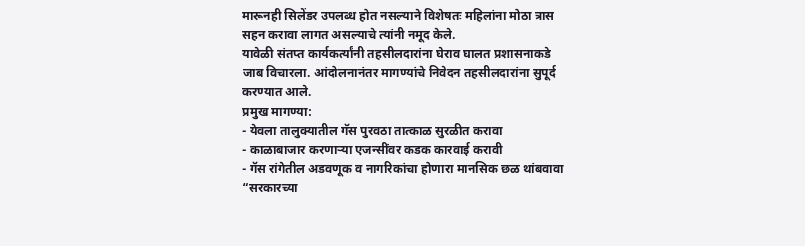मारूनही सिलेंडर उपलब्ध होत नसल्याने विशेषतः महिलांना मोठा त्रास सहन करावा लागत असल्याचे त्यांनी नमूद केले.
यावेळी संतप्त कार्यकर्त्यांनी तहसीलदारांना घेराव घालत प्रशासनाकडे जाब विचारला. आंदोलनानंतर मागण्यांचे निवेदन तहसीलदारांना सुपूर्द करण्यात आले.
प्रमुख मागण्या:
- येवला तालुक्यातील गॅस पुरवठा तात्काळ सुरळीत करावा
- काळाबाजार करणाऱ्या एजन्सींवर कडक कारवाई करावी
- गॅस रांगेतील अडवणूक व नागरिकांचा होणारा मानसिक छळ थांबवावा
“सरकारच्या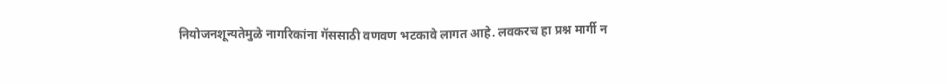नियोजनशून्यतेमुळे नागरिकांना गॅससाठी वणवण भटकावे लागत आहे. लवकरच हा प्रश्न मार्गी न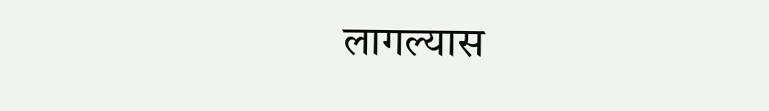लागल्यास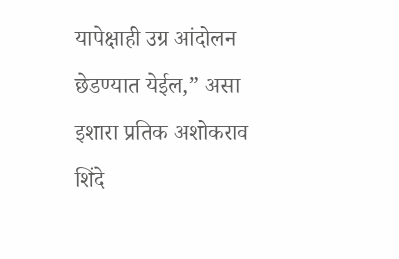यापेक्षाही उग्र आंदोलन छेडण्यात येईल,” असा इशारा प्रतिक अशोकराव शिंदे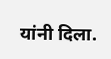यांनी दिला.